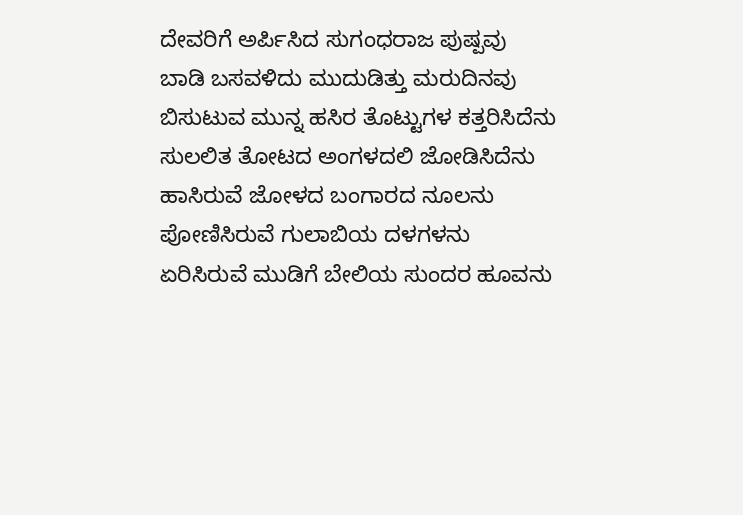ದೇವರಿಗೆ ಅರ್ಪಿಸಿದ ಸುಗಂಧರಾಜ ಪುಷ್ಪವು
ಬಾಡಿ ಬಸವಳಿದು ಮುದುಡಿತ್ತು ಮರುದಿನವು
ಬಿಸುಟುವ ಮುನ್ನ ಹಸಿರ ತೊಟ್ಟುಗಳ ಕತ್ತರಿಸಿದೆನು
ಸುಲಲಿತ ತೋಟದ ಅಂಗಳದಲಿ ಜೋಡಿಸಿದೆನು
ಹಾಸಿರುವೆ ಜೋಳದ ಬಂಗಾರದ ನೂಲನು
ಪೋಣಿಸಿರುವೆ ಗುಲಾಬಿಯ ದಳಗಳನು
ಏರಿಸಿರುವೆ ಮುಡಿಗೆ ಬೇಲಿಯ ಸುಂದರ ಹೂವನು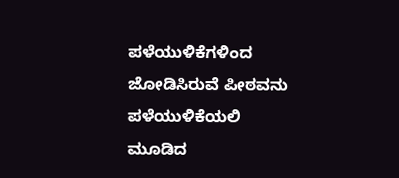ಪಳೆಯುಳಿಕೆಗಳಿಂದ ಜೋಡಿಸಿರುವೆ ಪೀಠವನು
ಪಳೆಯುಳಿಕೆಯಲಿ ಮೂಡಿದ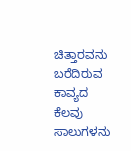ಚಿತ್ತಾರವನು
ಬರೆದಿರುವ ಕಾವ್ಯದ ಕೆಲವು ಸಾಲುಗಳನು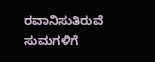ರವಾನಿಸುತಿರುವೆ ಸುಮಗಳಿಗೆ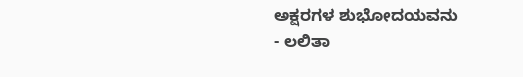ಅಕ್ಷರಗಳ ಶುಭೋದಯವನು
- ಲಲಿತಾ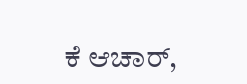ಕೆ ಆಚಾರ್,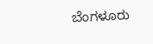ಬೆಂಗಳೂರು